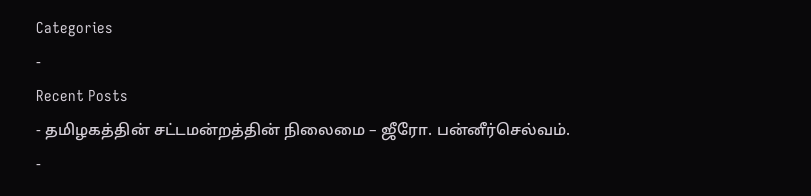Categories
-
Recent Posts
- தமிழகத்தின் சட்டமன்றத்தின் நிலைமை – ஜீரோ. பன்னீர்செல்வம்.
-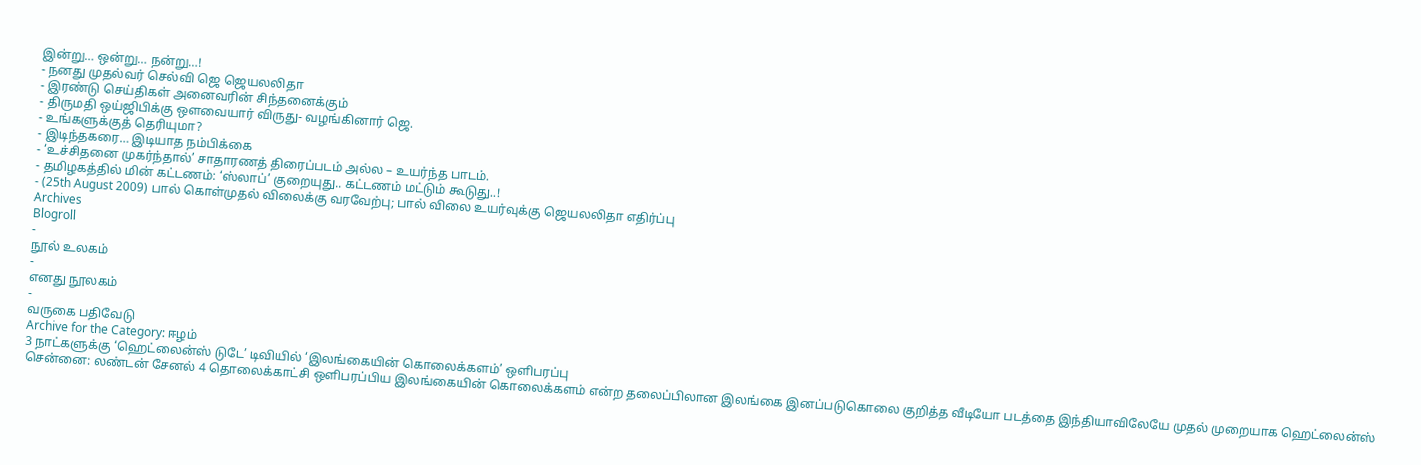இன்று… ஒன்று… நன்று…!
- நனது முதல்வர் செல்வி ஜெ ஜெயலலிதா
- இரண்டு செய்திகள் அனைவரின் சிந்தனைக்கும்
- திருமதி ஒய்ஜிபிக்கு ஒளவையார் விருது- வழங்கினார் ஜெ.
- உங்களுக்குத் தெரியுமா?
- இடிந்தகரை… இடியாத நம்பிக்கை
- ‘உச்சிதனை முகர்ந்தால்’ சாதாரணத் திரைப்படம் அல்ல – உயர்ந்த பாடம்.
- தமிழகத்தில் மின் கட்டணம்: ‘ஸ்லாப்’ குறையுது.. கட்டணம் மட்டும் கூடுது..!
- (25th August 2009) பால் கொள்முதல் விலைக்கு வரவேற்பு; பால் விலை உயர்வுக்கு ஜெயலலிதா எதிர்ப்பு
Archives
Blogroll
-
நூல் உலகம்
-
எனது நூலகம்
-
வருகை பதிவேடு
Archive for the Category: ஈழம்
3 நாட்களுக்கு ‘ஹெட்லைன்ஸ் டுடே’ டிவியில் ‘இலங்கையின் கொலைக்களம்’ ஒளிபரப்பு
சென்னை: லண்டன் சேனல் 4 தொலைக்காட்சி ஒளிபரப்பிய இலங்கையின் கொலைக்களம் என்ற தலைப்பிலான இலங்கை இனப்படுகொலை குறித்த வீடியோ படத்தை இந்தியாவிலேயே முதல் முறையாக ஹெட்லைன்ஸ்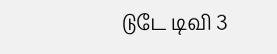டுடே டிவி 3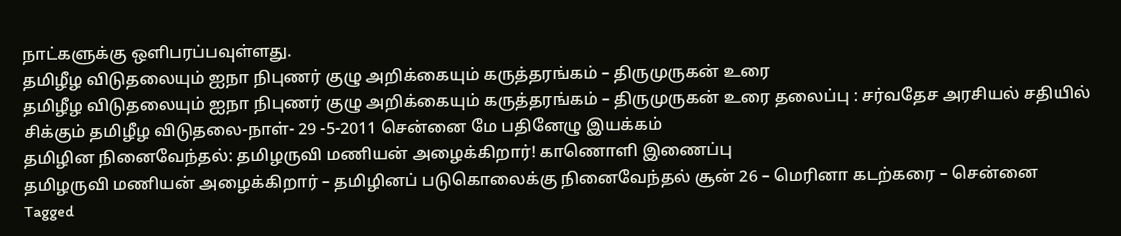நாட்களுக்கு ஒளிபரப்பவுள்ளது.
தமிழீழ விடுதலையும் ஐநா நிபுணர் குழு அறிக்கையும் கருத்தரங்கம் – திருமுருகன் உரை
தமிழீழ விடுதலையும் ஐநா நிபுணர் குழு அறிக்கையும் கருத்தரங்கம் – திருமுருகன் உரை தலைப்பு : சர்வதேச அரசியல் சதியில் சிக்கும் தமிழீழ விடுதலை-நாள்- 29 -5-2011 சென்னை மே பதினேழு இயக்கம்
தமிழின நினைவேந்தல்: தமிழருவி மணியன் அழைக்கிறார்! காணொளி இணைப்பு
தமிழருவி மணியன் அழைக்கிறார் – தமிழினப் படுகொலைக்கு நினைவேந்தல் சூன் 26 – மெரினா கடற்கரை – சென்னை
Tagged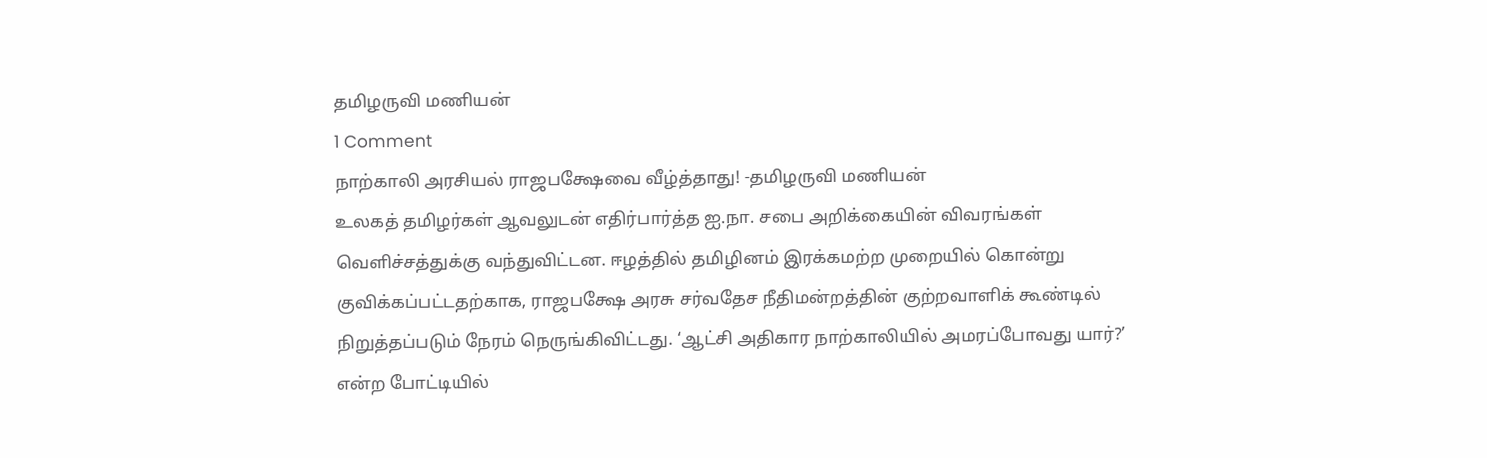தமிழருவி மணியன்
1 Comment
நாற்காலி அரசியல் ராஜபக்ஷேவை வீழ்த்தாது! -தமிழருவி மணியன்
உலகத் தமிழர்கள் ஆவலுடன் எதிர்பார்த்த ஐ.நா. சபை அறிக்கையின் விவரங்கள் வெளிச்சத்துக்கு வந்துவிட்டன. ஈழத்தில் தமிழினம் இரக்கமற்ற முறையில் கொன்று குவிக்கப்பட்டதற்காக, ராஜபக்ஷே அரசு சர்வதேச நீதிமன்றத்தின் குற்றவாளிக் கூண்டில் நிறுத்தப்படும் நேரம் நெருங்கிவிட்டது. ‘ஆட்சி அதிகார நாற்காலியில் அமரப்போவது யார்?’ என்ற போட்டியில்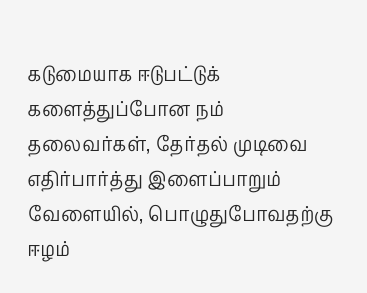கடுமையாக ஈடுபட்டுக் களைத்துப்போன நம் தலைவர்கள், தேர்தல் முடிவை எதிர்பார்த்து இளைப்பாறும் வேளையில், பொழுதுபோவதற்கு ஈழம்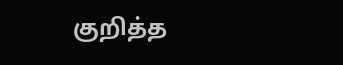குறித்த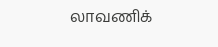லாவணிக்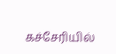கச்சேரியில்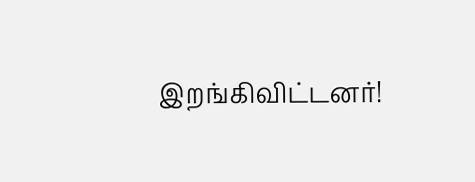இறங்கிவிட்டனர்!